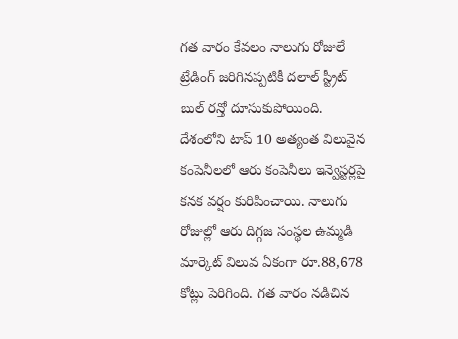గత వారం కేవలం నాలుగు రోజులే ట్రేడింగ్ జరిగినప్పటికీ దలాల్ స్ట్రీట్ బుల్ రన్తో దూసుకుపోయింది. దేశంలోని టాప్ 10 అత్యంత విలువైన కంపెనీలలో ఆరు కంపెనీలు ఇన్వెస్టర్లపై కనక వర్షం కురిపించాయి. నాలుగు రోజుల్లో ఆరు దిగ్గజ సంస్థల ఉమ్మడి మార్కెట్ విలువ ఏకంగా రూ.88,678 కోట్లు పెరిగింది. గత వారం నడిచిన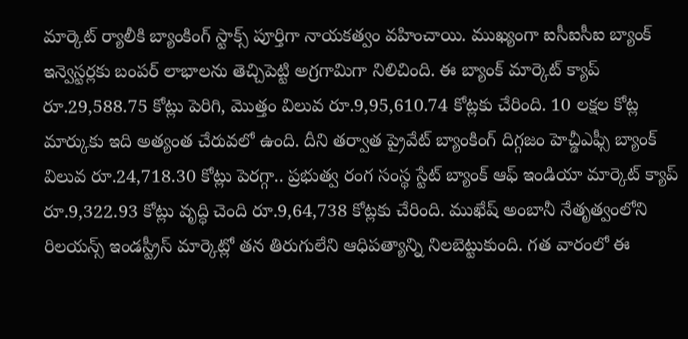మార్కెట్ ర్యాలీకి బ్యాంకింగ్ స్టాక్స్ పూర్తిగా నాయకత్వం వహించాయి. ముఖ్యంగా ఐసీఐసీఐ బ్యాంక్ ఇన్వెస్టర్లకు బంపర్ లాభాలను తెచ్చిపెట్టి అగ్రగామిగా నిలిచింది. ఈ బ్యాంక్ మార్కెట్ క్యాప్ రూ.29,588.75 కోట్లు పెరిగి, మొత్తం విలువ రూ.9,95,610.74 కోట్లకు చేరింది. 10 లక్షల కోట్ల మార్కుకు ఇది అత్యంత చేరువలో ఉంది. దీని తర్వాత ప్రైవేట్ బ్యాంకింగ్ దిగ్గజం హెచ్డీఎఫ్సీ బ్యాంక్ విలువ రూ.24,718.30 కోట్లు పెరగ్గా.. ప్రభుత్వ రంగ సంస్థ స్టేట్ బ్యాంక్ ఆఫ్ ఇండియా మార్కెట్ క్యాప్ రూ.9,322.93 కోట్లు వృద్ధి చెంది రూ.9,64,738 కోట్లకు చేరింది. ముఖేష్ అంబానీ నేతృత్వంలోని రిలయన్స్ ఇండస్ట్రీస్ మార్కెట్లో తన తిరుగులేని ఆధిపత్యాన్ని నిలబెట్టుకుంది. గత వారంలో ఈ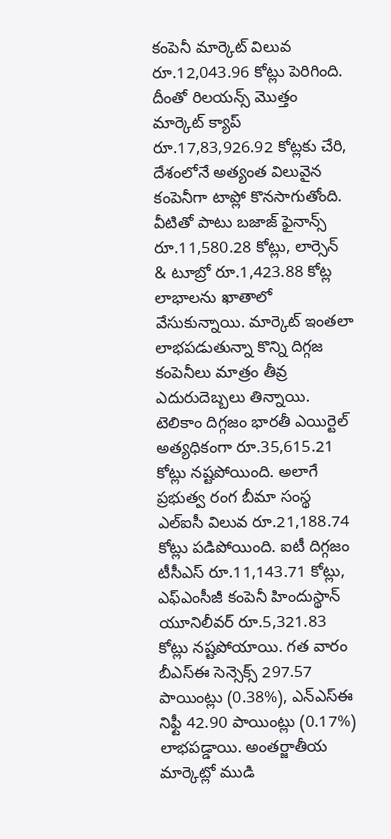కంపెనీ మార్కెట్ విలువ రూ.12,043.96 కోట్లు పెరిగింది. దీంతో రిలయన్స్ మొత్తం మార్కెట్ క్యాప్ రూ.17,83,926.92 కోట్లకు చేరి, దేశంలోనే అత్యంత విలువైన కంపెనీగా టాప్లో కొనసాగుతోంది. వీటితో పాటు బజాజ్ ఫైనాన్స్ రూ.11,580.28 కోట్లు, లార్సెన్ & టూబ్రో రూ.1,423.88 కోట్ల లాభాలను ఖాతాలో వేసుకున్నాయి. మార్కెట్ ఇంతలా లాభపడుతున్నా కొన్ని దిగ్గజ కంపెనీలు మాత్రం తీవ్ర ఎదురుదెబ్బలు తిన్నాయి. టెలికాం దిగ్గజం భారతీ ఎయిర్టెల్ అత్యధికంగా రూ.35,615.21 కోట్లు నష్టపోయింది. అలాగే ప్రభుత్వ రంగ బీమా సంస్థ ఎల్ఐసీ విలువ రూ.21,188.74 కోట్లు పడిపోయింది. ఐటీ దిగ్గజం టీసీఎస్ రూ.11,143.71 కోట్లు, ఎఫ్ఎంసీజీ కంపెనీ హిందుస్థాన్ యూనిలీవర్ రూ.5,321.83 కోట్లు నష్టపోయాయి. గత వారం బీఎస్ఈ సెన్సెక్స్ 297.57 పాయింట్లు (0.38%), ఎన్ఎస్ఈ నిఫ్టీ 42.90 పాయింట్లు (0.17%) లాభపడ్డాయి. అంతర్జాతీయ మార్కెట్లో ముడి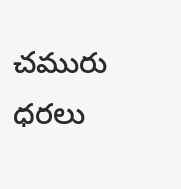చమురు ధరలు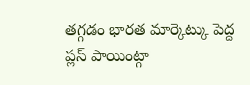తగ్గడం భారత మార్కెట్కు పెద్ద ప్లస్ పాయింట్గా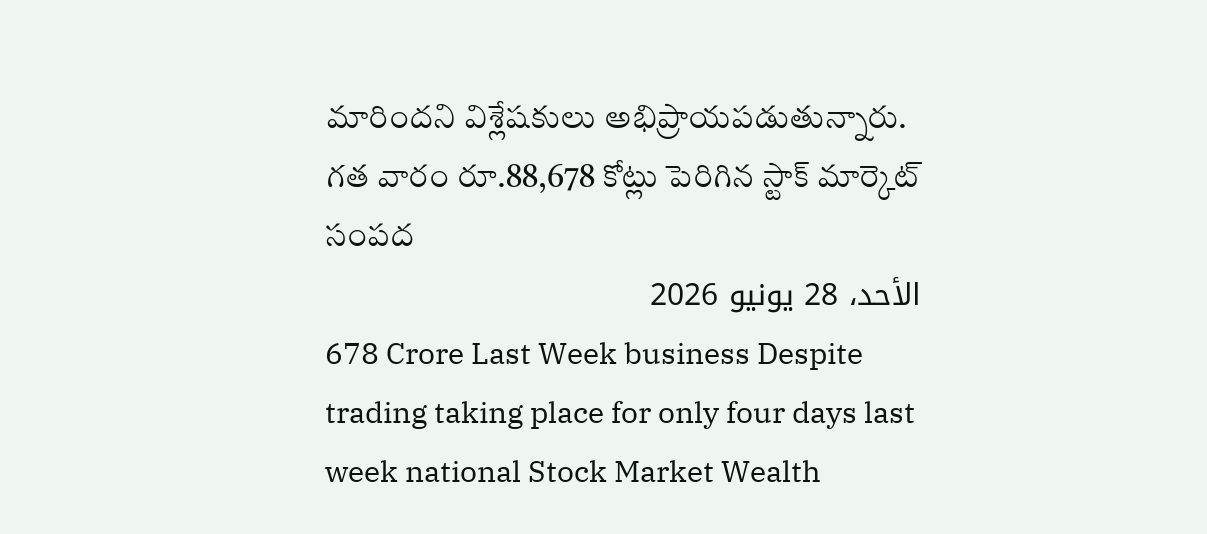మారిందని విశ్లేషకులు అభిప్రాయపడుతున్నారు.
గత వారం రూ.88,678 కోట్లు పెరిగిన స్టాక్ మార్కెట్ సంపద
الأحد، 28 يونيو 2026
678 Crore Last Week business Despite trading taking place for only four days last week national Stock Market Wealth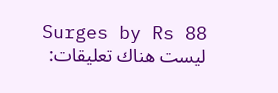Surges by Rs 88
ليست هناك تعليقات: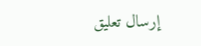إرسال تعليق